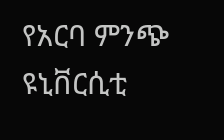የአርባ ምንጭ ዩኒቨርሲቲ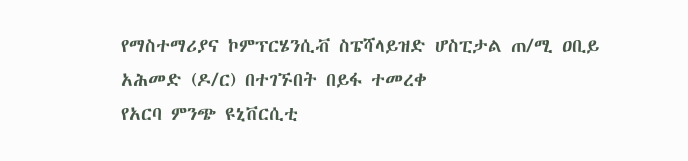የማስተማሪያና ኮምፕርሄንሲቭ ስፔሻላይዝድ ሆስፒታል ጠ/ሚ ዐቢይ አሕመድ (ዶ/ር) በተገኙበት በይፋ ተመረቀ
የአርባ ምንጭ ዩኒቨርሲቲ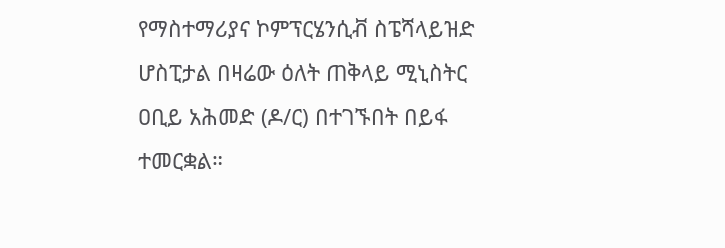የማስተማሪያና ኮምፕርሄንሲቭ ስፔሻላይዝድ ሆስፒታል በዛሬው ዕለት ጠቅላይ ሚኒስትር ዐቢይ አሕመድ (ዶ/ር) በተገኙበት በይፋ ተመርቋል።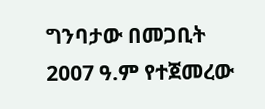ግንባታው በመጋቢት 2007 ዓ.ም የተጀመረው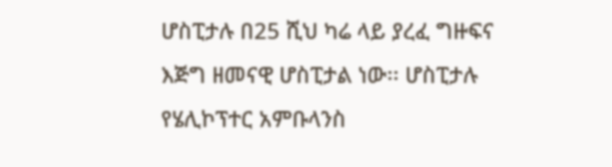ሆስፒታሉ በ25 ሺህ ካሬ ላይ ያረፈ ግዙፍና እጅግ ዘመናዊ ሆስፒታል ነው፡፡ ሆስፒታሉ የሄሊኮፕተር አምቡላንስ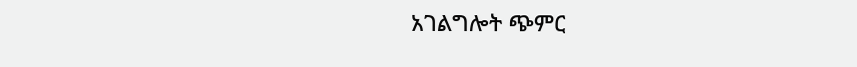አገልግሎት ጭምር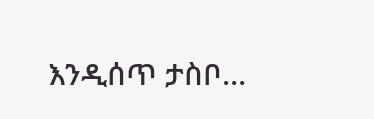እንዲሰጥ ታስቦ…